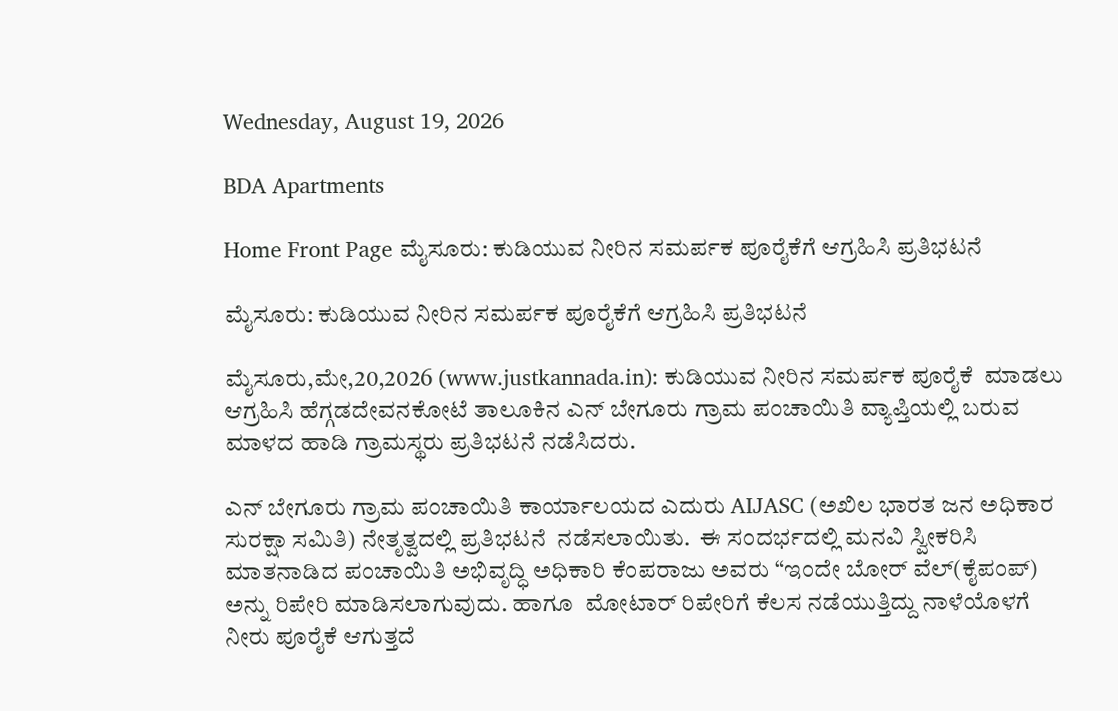Wednesday, August 19, 2026

BDA Apartments

Home Front Page ಮೈಸೂರು: ಕುಡಿಯುವ ನೀರಿನ ಸಮರ್ಪಕ ಪೂರೈಕೆಗೆ ಆಗ್ರಹಿಸಿ ಪ್ರತಿಭಟನೆ

ಮೈಸೂರು: ಕುಡಿಯುವ ನೀರಿನ ಸಮರ್ಪಕ ಪೂರೈಕೆಗೆ ಆಗ್ರಹಿಸಿ ಪ್ರತಿಭಟನೆ

ಮೈಸೂರು,ಮೇ,20,2026 (www.justkannada.in): ಕುಡಿಯುವ ನೀರಿನ ಸಮರ್ಪಕ ಪೂರೈಕೆ  ಮಾಡಲು ಆಗ್ರಹಿಸಿ ಹೆಗ್ಗಡದೇವನಕೋಟೆ ತಾಲೂಕಿನ ಎನ್ ಬೇಗೂರು ಗ್ರಾಮ ಪಂಚಾಯಿತಿ ವ್ಯಾಪ್ತಿಯಲ್ಲಿ ಬರುವ ಮಾಳದ ಹಾಡಿ ಗ್ರಾಮಸ್ಥರು ಪ್ರತಿಭಟನೆ ನಡೆಸಿದರು.

ಎನ್ ಬೇಗೂರು ಗ್ರಾಮ ಪಂಚಾಯಿತಿ ಕಾರ್ಯಾಲಯದ ಎದುರು AIJASC (ಅಖಿಲ ಭಾರತ ಜನ ಅಧಿಕಾರ ಸುರಕ್ಷಾ ಸಮಿತಿ) ನೇತೃತ್ವದಲ್ಲಿ ಪ್ರತಿಭಟನೆ  ನಡೆಸಲಾಯಿತು.  ಈ ಸಂದರ್ಭದಲ್ಲಿ ಮನವಿ ಸ್ವೀಕರಿಸಿ ಮಾತನಾಡಿದ ಪಂಚಾಯಿತಿ ಅಭಿವೃದ್ಧಿ ಅಧಿಕಾರಿ ಕೆಂಪರಾಜು ಅವರು “ಇಂದೇ ಬೋರ್ ವೆಲ್(ಕೈಪಂಪ್) ಅನ್ನು ರಿಪೇರಿ ಮಾಡಿಸಲಾಗುವುದು. ಹಾಗೂ  ಮೋಟಾರ್ ರಿಪೇರಿಗೆ ಕೆಲಸ ನಡೆಯುತ್ತಿದ್ದು ನಾಳೆಯೊಳಗೆ ನೀರು ಪೂರೈಕೆ ಆಗುತ್ತದೆ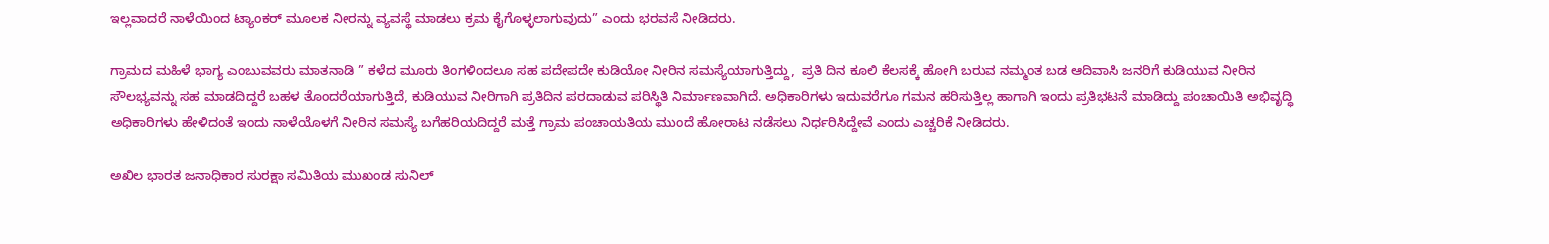ಇಲ್ಲವಾದರೆ ನಾಳೆಯಿಂದ ಟ್ಯಾಂಕರ್ ಮೂಲಕ ನೀರನ್ನು ವ್ಯವಸ್ಥೆ ಮಾಡಲು ಕ್ರಮ ಕೈಗೊಳ್ಳಲಾಗುವುದು” ಎಂದು ಭರವಸೆ ನೀಡಿದರು.

ಗ್ರಾಮದ ಮಹಿಳೆ ಭಾಗ್ಯ ಎಂಬುವವರು ಮಾತನಾಡಿ ” ಕಳೆದ ಮೂರು ತಿಂಗಳಿಂದಲೂ ಸಹ ಪದೇಪದೇ ಕುಡಿಯೋ ನೀರಿನ ಸಮಸ್ಯೆಯಾಗುತ್ತಿದ್ದು,  ಪ್ರತಿ ದಿನ ಕೂಲಿ ಕೆಲಸಕ್ಕೆ ಹೋಗಿ ಬರುವ ನಮ್ಮಂತ ಬಡ ಆದಿವಾಸಿ ಜನರಿಗೆ ಕುಡಿಯುವ ನೀರಿನ ಸೌಲಭ್ಯವನ್ನು ಸಹ ಮಾಡದಿದ್ದರೆ ಬಹಳ ತೊಂದರೆಯಾಗುತ್ತಿದೆ, ಕುಡಿಯುವ ನೀರಿಗಾಗಿ ಪ್ರತಿದಿನ ಪರದಾಡುವ ಪರಿಸ್ಥಿತಿ ನಿರ್ಮಾಣವಾಗಿದೆ. ಅಧಿಕಾರಿಗಳು ಇದುವರೆಗೂ ಗಮನ ಹರಿಸುತ್ತಿಲ್ಲ ಹಾಗಾಗಿ ಇಂದು ಪ್ರತಿಭಟನೆ ಮಾಡಿದ್ದು ಪಂಚಾಯಿತಿ ಅಭಿವೃದ್ಧಿ ಅಧಿಕಾರಿಗಳು ಹೇಳಿದಂತೆ ಇಂದು ನಾಳೆಯೊಳಗೆ ನೀರಿನ ಸಮಸ್ಯೆ ಬಗೆಹರಿಯದಿದ್ದರೆ ಮತ್ತೆ ಗ್ರಾಮ ಪಂಚಾಯತಿಯ ಮುಂದೆ ಹೋರಾಟ ನಡೆಸಲು ನಿರ್ಧರಿಸಿದ್ದೇವೆ ಎಂದು ಎಚ್ಚರಿಕೆ ನೀಡಿದರು.

ಅಖಿಲ ಭಾರತ ಜನಾಧಿಕಾರ ಸುರಕ್ಷಾ ಸಮಿತಿಯ ಮುಖಂಡ ಸುನಿಲ್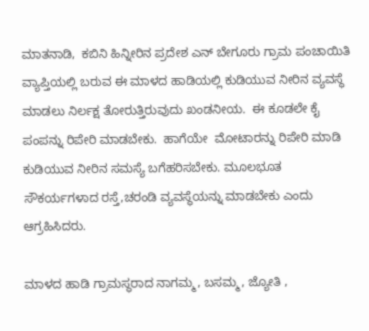ಮಾತನಾಡಿ,  ಕಬಿನಿ ಹಿನ್ನೀರಿನ ಪ್ರದೇಶ ಎನ್ ಬೇಗೂರು ಗ್ರಾಮ ಪಂಚಾಯಿತಿ ವ್ಯಾಪ್ತಿಯಲ್ಲಿ ಬರುವ ಈ ಮಾಳದ ಹಾಡಿಯಲ್ಲಿ ಕುಡಿಯುವ ನೀರಿನ ವ್ಯವಸ್ಥೆ ಮಾಡಲು ನಿರ್ಲಕ್ಷ ತೋರುತ್ತಿರುವುದು ಖಂಡನೀಯ.  ಈ ಕೂಡಲೇ ಕೈ ಪಂಪನ್ನು ರಿಪೇರಿ ಮಾಡಬೇಕು.  ಹಾಗೆಯೇ  ಮೋಟಾರನ್ನು ರಿಪೇರಿ ಮಾಡಿ ಕುಡಿಯುವ ನೀರಿನ ಸಮಸ್ಯೆ ಬಗೆಹರಿಸಬೇಕು. ಮೂಲಭೂತ ಸೌಕರ್ಯಗಳಾದ ರಸ್ತೆ,ಚರಂಡಿ ವ್ಯವಸ್ಥೆಯನ್ನು ಮಾಡಬೇಕು ಎಂದು ಆಗ್ರಹಿಸಿದರು.

ಮಾಳದ ಹಾಡಿ ಗ್ರಾಮಸ್ಥರಾದ ನಾಗಮ್ಮ, ಬಸಮ್ಮ, ಜ್ಯೋತಿ ,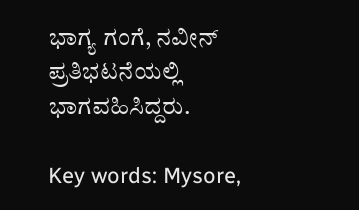ಭಾಗ್ಯ ಗಂಗೆ, ನವೀನ್ ಪ್ರತಿಭಟನೆಯಲ್ಲಿ ಭಾಗವಹಿಸಿದ್ದರು.

Key words: Mysore,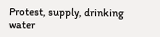Protest, supply, drinking water